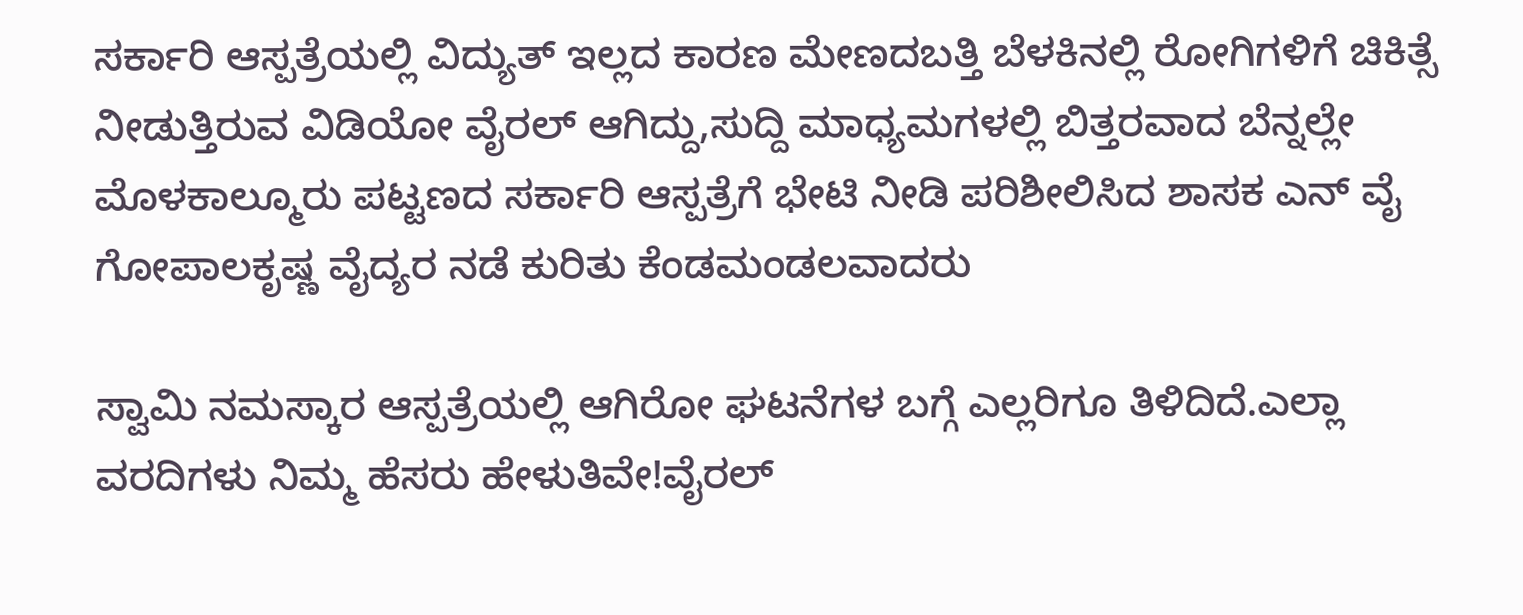ಸರ್ಕಾರಿ ಆಸ್ಪತ್ರೆಯಲ್ಲಿ ವಿದ್ಯುತ್ ಇಲ್ಲದ ಕಾರಣ ಮೇಣದಬತ್ತಿ ಬೆಳಕಿನಲ್ಲಿ ರೋಗಿಗಳಿಗೆ ಚಿಕಿತ್ಸೆ ನೀಡುತ್ತಿರುವ ವಿಡಿಯೋ ವೈರಲ್ ಆಗಿದ್ದು,ಸುದ್ದಿ ಮಾಧ್ಯಮಗಳಲ್ಲಿ ಬಿತ್ತರವಾದ ಬೆನ್ನಲ್ಲೇ ಮೊಳಕಾಲ್ಮೂರು ಪಟ್ಟಣದ ಸರ್ಕಾರಿ ಆಸ್ಪತ್ರೆಗೆ ಭೇಟಿ ನೀಡಿ ಪರಿಶೀಲಿಸಿದ ಶಾಸಕ ಎನ್ ವೈ ಗೋಪಾಲಕೃಷ್ಣ ವೈದ್ಯರ ನಡೆ ಕುರಿತು ಕೆಂಡಮಂಡಲವಾದರು

ಸ್ವಾಮಿ ನಮಸ್ಕಾರ ಆಸ್ಪತ್ರೆಯಲ್ಲಿ ಆಗಿರೋ ಘಟನೆಗಳ ಬಗ್ಗೆ ಎಲ್ಲರಿಗೂ ತಿಳಿದಿದೆ.ಎಲ್ಲಾ ವರದಿಗಳು ನಿಮ್ಮ ಹೆಸರು ಹೇಳುತಿವೇ!ವೈರಲ್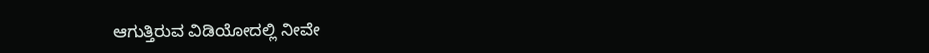ಆಗುತ್ತಿರುವ ವಿಡಿಯೋದಲ್ಲಿ ನೀವೇ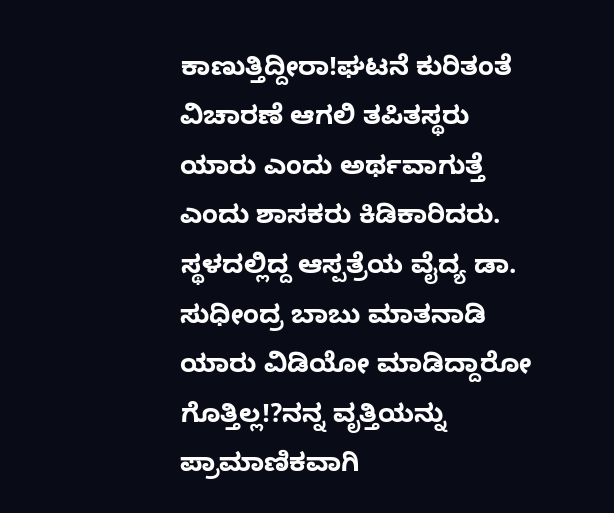ಕಾಣುತ್ತಿದ್ದೀರಾ!ಘಟನೆ ಕುರಿತಂತೆ ವಿಚಾರಣೆ ಆಗಲಿ ತಪಿತಸ್ಥರು ಯಾರು ಎಂದು ಅರ್ಥವಾಗುತ್ತೆ ಎಂದು ಶಾಸಕರು ಕಿಡಿಕಾರಿದರು.
ಸ್ಥಳದಲ್ಲಿದ್ದ ಆಸ್ಪತ್ರೆಯ ವೈದ್ಯ ಡಾ. ಸುಧೀಂದ್ರ ಬಾಬು ಮಾತನಾಡಿ ಯಾರು ವಿಡಿಯೋ ಮಾಡಿದ್ದಾರೋ ಗೊತ್ತಿಲ್ಲ!?ನನ್ನ ವೃತ್ತಿಯನ್ನು ಪ್ರಾಮಾಣಿಕವಾಗಿ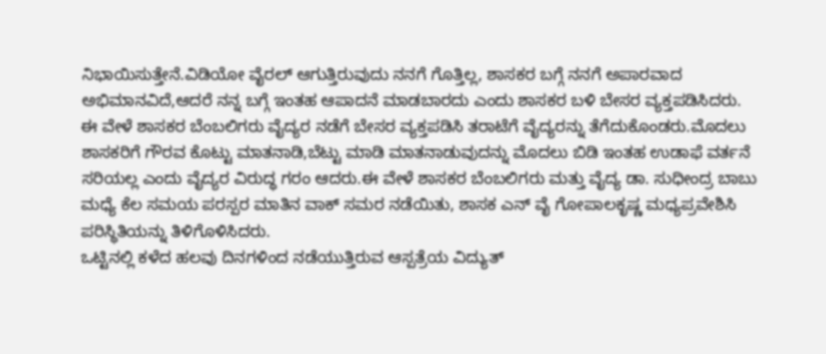ನಿಭಾಯಿಸುತ್ತೇನೆ.ವಿಡಿಯೋ ವೈರಲ್ ಆಗುತ್ತಿರುವುದು ನನಗೆ ಗೊತ್ತಿಲ್ಲ, ಶಾಸಕರ ಬಗ್ಗೆ ನನಗೆ ಅಪಾರವಾದ ಅಭಿಮಾನವಿದೆ,ಆದರೆ ನನ್ನ ಬಗ್ಗೆ ಇಂತಹ ಆಪಾದನೆ ಮಾಡಬಾರದು ಎಂದು ಶಾಸಕರ ಬಳಿ ಬೇಸರ ವ್ಯಕ್ತಪಡಿಸಿದರು.
ಈ ವೇಳೆ ಶಾಸಕರ ಬೆಂಬಲಿಗರು ವೈದ್ಯರ ನಡೆಗೆ ಬೇಸರ ವ್ಯಕ್ತಪಡಿಸಿ ತರಾಟೆಗೆ ವೈದ್ಯರನ್ನು ತೆಗೆದುಕೊಂಡರು.ಮೊದಲು ಶಾಸಕರಿಗೆ ಗೌರವ ಕೊಟ್ಟು ಮಾತನಾಡಿ,ಬೆಟ್ಟು ಮಾಡಿ ಮಾತನಾಡುವುದನ್ನು ಮೊದಲು ಬಿಡಿ ಇಂತಹ ಉಡಾಫೆ ವರ್ತನೆ ಸರಿಯಲ್ಲ ಎಂದು ವೈದ್ಯರ ವಿರುದ್ಧ ಗರಂ ಆದರು.ಈ ವೇಳೆ ಶಾಸಕರ ಬೆಂಬಲಿಗರು ಮತ್ತು ವೈದ್ಯ ಡಾ. ಸುಧೀಂದ್ರ ಬಾಬು ಮಧ್ಯೆ ಕೆಲ ಸಮಯ ಪರಸ್ಪರ ಮಾತಿನ ವಾಕ್ ಸಮರ ನಡೆಯಿತು, ಶಾಸಕ ಎನ್ ವೈ ಗೋಪಾಲಕೃಷ್ಣ ಮಧ್ಯಪ್ರವೇಶಿಸಿ ಪರಿಸ್ಥಿತಿಯನ್ನು ತಿಳಿಗೊಳಿಸಿದರು.
ಒಟ್ಟಿನಲ್ಲಿ ಕಳೆದ ಹಲವು ದಿನಗಳಿಂದ ನಡೆಯುತ್ತಿರುವ ಆಸ್ಪತ್ರೆಯ ವಿದ್ಯುತ್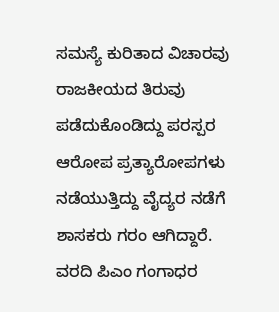ಸಮಸ್ಯೆ ಕುರಿತಾದ ವಿಚಾರವು ರಾಜಕೀಯದ ತಿರುವು ಪಡೆದುಕೊಂಡಿದ್ದು ಪರಸ್ಪರ ಆರೋಪ ಪ್ರತ್ಯಾರೋಪಗಳು ನಡೆಯುತ್ತಿದ್ದು ವೈದ್ಯರ ನಡೆಗೆ ಶಾಸಕರು ಗರಂ ಆಗಿದ್ದಾರೆ.
ವರದಿ ಪಿಎಂ ಗಂಗಾಧರ